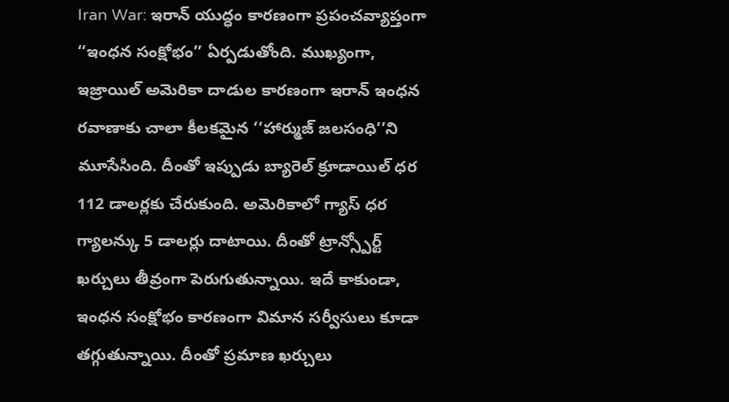Iran War: ఇరాన్ యుద్ధం కారణంగా ప్రపంచవ్యాప్తంగా ‘‘ఇంధన సంక్షోభం’’ ఏర్పడుతోంది. ముఖ్యంగా, ఇజ్రాయిల్ అమెరికా దాడుల కారణంగా ఇరాన్ ఇంధన రవాణాకు చాలా కీలకమైన ‘‘హార్ముజ్ జలసంధి’’ని మూసేసింది. దీంతో ఇప్పుడు బ్యారెల్ క్రూడాయిల్ ధర 112 డాలర్లకు చేరుకుంది. అమెరికాలో గ్యాస్ ధర గ్యాలన్కు 5 డాలర్లు దాటాయి. దీంతో ట్రాన్స్పోర్ట్ ఖర్చులు తీవ్రంగా పెరుగుతున్నాయి. ఇదే కాకుండా, ఇంధన సంక్షోభం కారణంగా విమాన సర్వీసులు కూడా తగ్గుతున్నాయి. దీంతో ప్రమాణ ఖర్చులు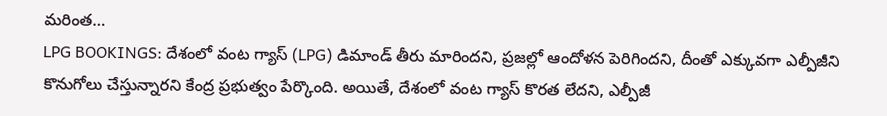మరింత…
LPG BOOKINGS: దేశంలో వంట గ్యాస్ (LPG) డిమాండ్ తీరు మారిందని, ప్రజల్లో ఆందోళన పెరిగిందని, దీంతో ఎక్కువగా ఎల్పీజీని కొనుగోలు చేస్తున్నారని కేంద్ర ప్రభుత్వం పేర్కొంది. అయితే, దేశంలో వంట గ్యాస్ కొరత లేదని, ఎల్పీజీ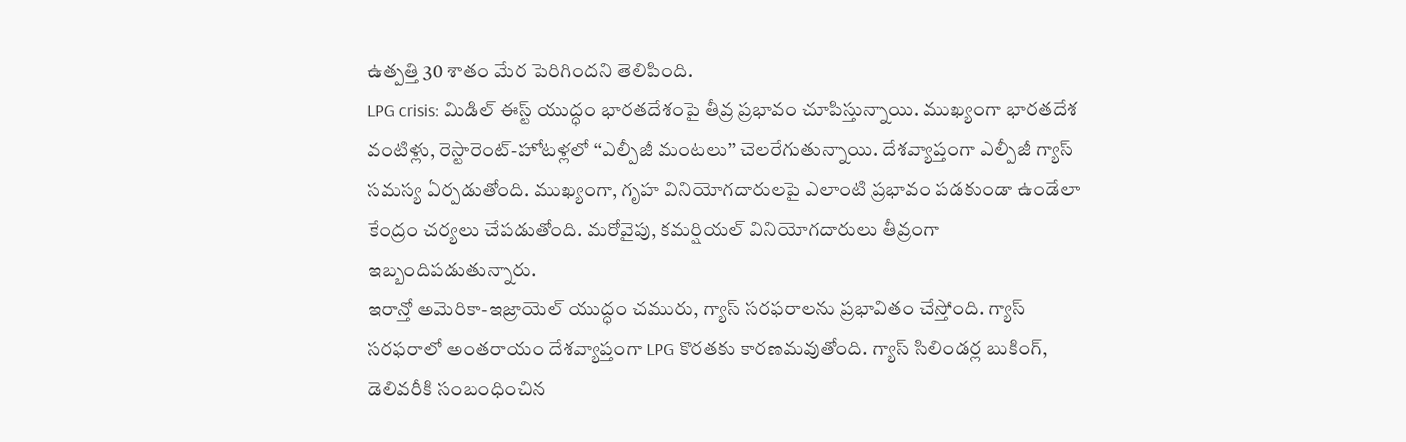ఉత్పత్తి 30 శాతం మేర పెరిగిందని తెలిపింది.
LPG crisis: మిడిల్ ఈస్ట్ యుద్ధం భారతదేశంపై తీవ్ర ప్రభావం చూపిస్తున్నాయి. ముఖ్యంగా భారతదేశ వంటిళ్లు, రెస్టారెంట్-హోటళ్లలో ‘‘ఎల్పీజీ మంటలు’’ చెలరేగుతున్నాయి. దేశవ్యాప్తంగా ఎల్పీజీ గ్యాస్ సమస్య ఏర్పడుతోంది. ముఖ్యంగా, గృహ వినియోగదారులపై ఎలాంటి ప్రభావం పడకుండా ఉండేలా కేంద్రం చర్యలు చేపడుతోంది. మరోవైపు, కమర్షియల్ వినియోగదారులు తీవ్రంగా ఇబ్బందిపడుతున్నారు.
ఇరాన్తో అమెరికా-ఇజ్రాయెల్ యుద్ధం చమురు, గ్యాస్ సరఫరాలను ప్రభావితం చేస్తోంది. గ్యాస్ సరఫరాలో అంతరాయం దేశవ్యాప్తంగా LPG కొరతకు కారణమవుతోంది. గ్యాస్ సిలిండర్ల బుకింగ్, డెలివరీకి సంబంధించిన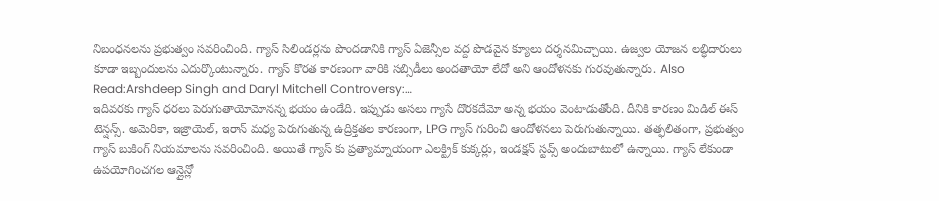నిబంధనలను ప్రభుత్వం సవరించింది. గ్యాస్ సిలిండర్లను పొందడానికి గ్యాస్ ఏజెన్సీల వద్ద పొడవైన క్యూలు దర్శనమిచ్చాయి. ఉజ్వల యోజన లబ్ధిదారులు కూడా ఇబ్బందులను ఎదుర్కొంటున్నారు. గ్యాస్ కొరత కారణంగా వారికి సబ్సిడీలు అందతాయో లేదో అని ఆందోళనకు గురవుతున్నారు. Also Read:Arshdeep Singh and Daryl Mitchell Controversy:…
ఇదివరకు గ్యాస్ ధరలు పెరుగుతాయోమోనన్న భయం ఉండేది. ఇప్పుడు అసలు గ్యాసే దొరకదేమో అన్న భయం వెంటాడుతోంది. దీనికి కారణం మిడిల్ ఈస్ టెన్షన్స్. అమెరికా, ఇజ్రాయెల్, ఇరాన్ మధ్య పెరుగుతున్న ఉద్రిక్తతల కారణంగా, LPG గ్యాస్ గురించి ఆందోళనలు పెరుగుతున్నాయి. తత్ఫలితంగా, ప్రభుత్వం గ్యాస్ బుకింగ్ నియమాలను సవరించింది. అయితే గ్యాస్ కు ప్రత్యామ్నాయంగా ఎలక్ట్రిక్ కుక్కర్లు, ఇండక్షన్ స్టవ్స్ అందుబాటులో ఉన్నాయి. గ్యాస్ లేకుండా ఉపయోగించగల ఆన్లైన్లో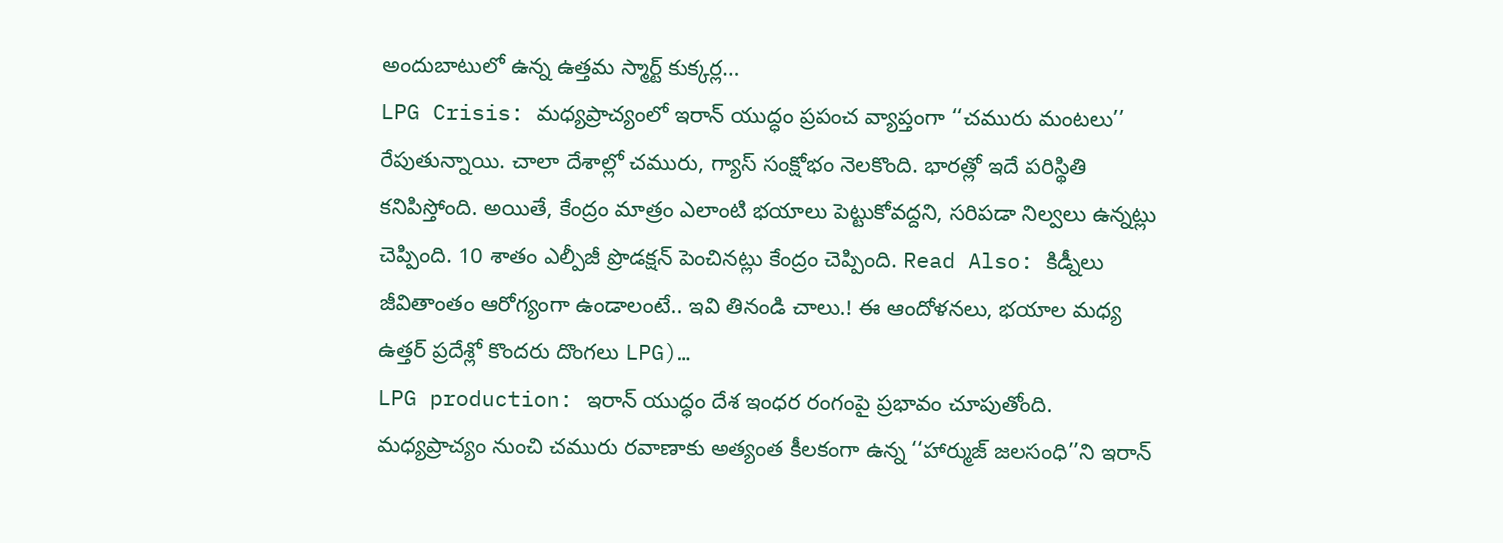అందుబాటులో ఉన్న ఉత్తమ స్మార్ట్ కుక్కర్ల…
LPG Crisis: మధ్యప్రాచ్యంలో ఇరాన్ యుద్ధం ప్రపంచ వ్యాప్తంగా ‘‘చమురు మంటలు’’ రేపుతున్నాయి. చాలా దేశాల్లో చమురు, గ్యాస్ సంక్షోభం నెలకొంది. భారత్లో ఇదే పరిస్థితి కనిపిస్తోంది. అయితే, కేంద్రం మాత్రం ఎలాంటి భయాలు పెట్టుకోవద్దని, సరిపడా నిల్వలు ఉన్నట్లు చెప్పింది. 10 శాతం ఎల్పీజీ ప్రొడక్షన్ పెంచినట్లు కేంద్రం చెప్పింది. Read Also: కిడ్నీలు జీవితాంతం ఆరోగ్యంగా ఉండాలంటే.. ఇవి తినండి చాలు.! ఈ ఆందోళనలు, భయాల మధ్య ఉత్తర్ ప్రదేశ్లో కొందరు దొంగలు LPG)…
LPG production: ఇరాన్ యుద్ధం దేశ ఇంధర రంగంపై ప్రభావం చూపుతోంది. మధ్యప్రాచ్యం నుంచి చమురు రవాణాకు అత్యంత కీలకంగా ఉన్న ‘‘హార్ముజ్ జలసంధి’’ని ఇరాన్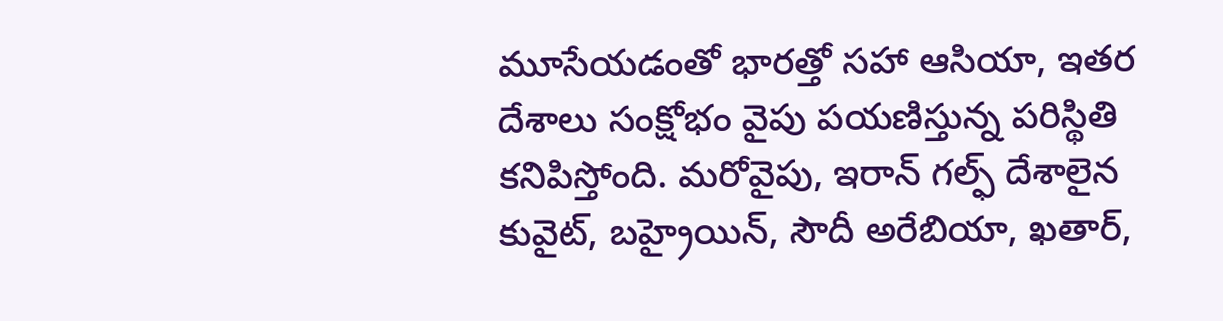మూసేయడంతో భారత్తో సహా ఆసియా, ఇతర దేశాలు సంక్షోభం వైపు పయణిస్తున్న పరిస్థితి కనిపిస్తోంది. మరోవైపు, ఇరాన్ గల్ఫ్ దేశాలైన కువైట్, బహ్రైయిన్, సౌదీ అరేబియా, ఖతార్,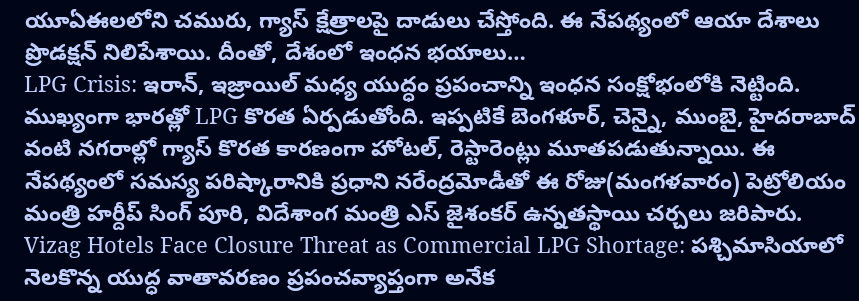యూఏఈలలోని చమురు, గ్యాస్ క్షేత్రాలపై దాడులు చేస్తోంది. ఈ నేపథ్యంలో ఆయా దేశాలు ప్రొడక్షన్ నిలిపేశాయి. దీంతో, దేశంలో ఇంధన భయాలు…
LPG Crisis: ఇరాన్, ఇజ్రాయిల్ మధ్య యుద్ధం ప్రపంచాన్ని ఇంధన సంక్షోభంలోకి నెట్టింది. ముఖ్యంగా భారత్లో LPG కొరత ఏర్పడుతోంది. ఇప్పటికే బెంగళూర్, చెన్నై, ముంబై, హైదరాబాద్ వంటి నగరాల్లో గ్యాస్ కొరత కారణంగా హోటల్, రెస్టారెంట్లు మూతపడుతున్నాయి. ఈ నేపథ్యంలో సమస్య పరిష్కారానికి ప్రధాని నరేంద్రమోడీతో ఈ రోజు(మంగళవారం) పెట్రోలియం మంత్రి హర్దీప్ సింగ్ పూరి, విదేశాంగ మంత్రి ఎస్ జైశంకర్ ఉన్నతస్థాయి చర్చలు జరిపారు.
Vizag Hotels Face Closure Threat as Commercial LPG Shortage: పశ్చిమాసియాలో నెలకొన్న యుద్ధ వాతావరణం ప్రపంచవ్యాప్తంగా అనేక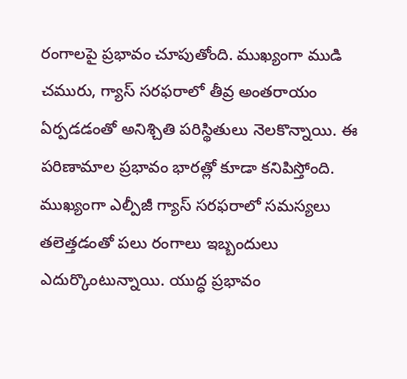రంగాలపై ప్రభావం చూపుతోంది. ముఖ్యంగా ముడి చమురు, గ్యాస్ సరఫరాలో తీవ్ర అంతరాయం ఏర్పడడంతో అనిశ్చితి పరిస్థితులు నెలకొన్నాయి. ఈ పరిణామాల ప్రభావం భారత్లో కూడా కనిపిస్తోంది. ముఖ్యంగా ఎల్పీజీ గ్యాస్ సరఫరాలో సమస్యలు తలెత్తడంతో పలు రంగాలు ఇబ్బందులు ఎదుర్కొంటున్నాయి. యుద్ధ ప్రభావం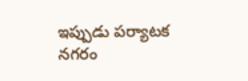ఇప్పుడు పర్యాటక నగరం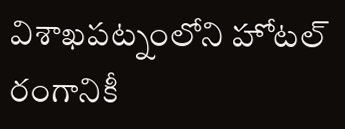విశాఖపట్నంలోని హోటల్ రంగానికీ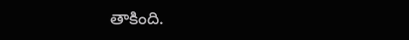తాకింది.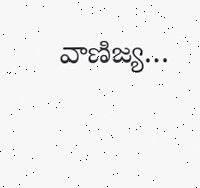వాణిజ్య…